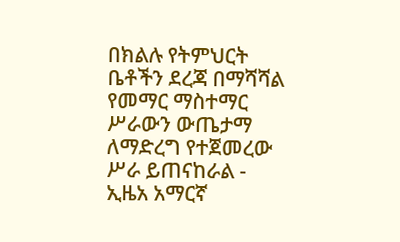በክልሉ የትምህርት ቤቶችን ደረጃ በማሻሻል የመማር ማስተማር ሥራውን ውጤታማ ለማድረግ የተጀመረው ሥራ ይጠናከራል - ኢዜአ አማርኛ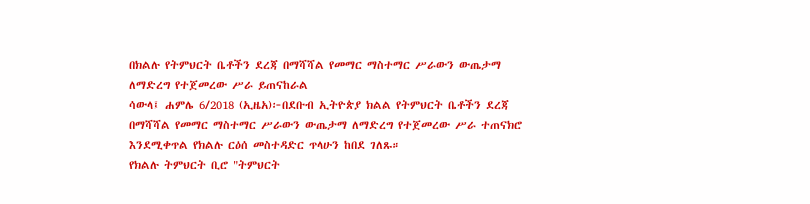በክልሉ የትምህርት ቤቶችን ደረጃ በማሻሻል የመማር ማስተማር ሥራውን ውጤታማ ለማድረግ የተጀመረው ሥራ ይጠናከራል
ሳውላ፤ ሐምሌ 6/2018 (ኢዜአ)፦በደቡብ ኢትዮጵያ ክልል የትምህርት ቤቶችን ደረጃ በማሻሻል የመማር ማስተማር ሥራውን ውጤታማ ለማድረግ የተጀመረው ሥራ ተጠናክሮ እንደሚቀጥል የክልሉ ርዕሰ መስተዳድር ጥላሁን ከበደ ገለጹ።
የክልሉ ትምህርት ቢሮ "ትምህርት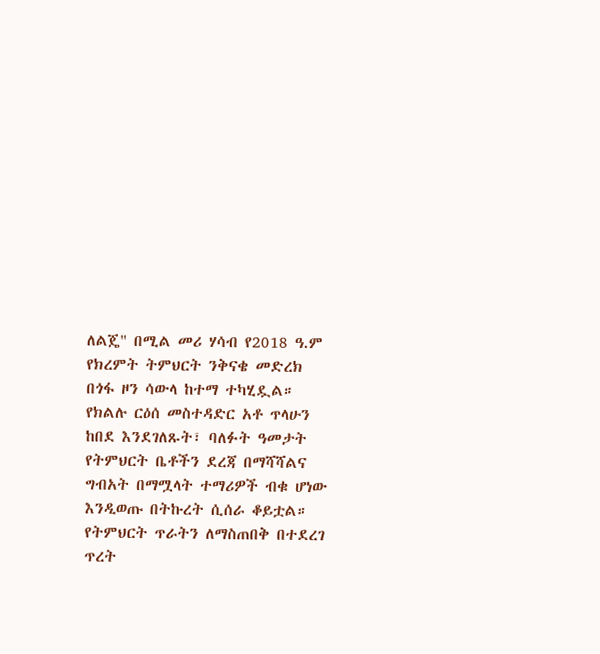ለልጄ" በሚል መሪ ሃሳብ የ2018 ዓ.ም የክረምት ትምህርት ንቅናቄ መድረክ በጎፋ ዞን ሳውላ ከተማ ተካሂዷል።
የክልሉ ርዕሰ መስተዳድር አቶ ጥላሁን ከበደ እንደገለጹት፣ ባለፉት ዓመታት የትምህርት ቤቶችን ደረጃ በማሻሻልና ግብአት በማሟላት ተማሪዎች ብቁ ሆነው እንዲወጡ በትኩረት ሲሰራ ቆይቷል።
የትምህርት ጥራትን ለማስጠበቅ በተደረገ ጥረት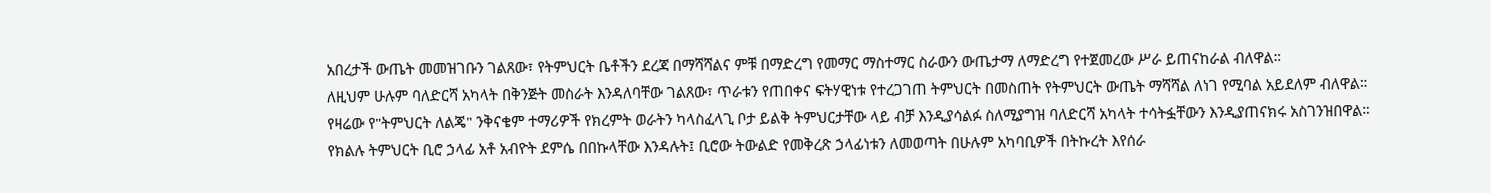አበረታች ውጤት መመዝገቡን ገልጸው፣ የትምህርት ቤቶችን ደረጃ በማሻሻልና ምቹ በማድረግ የመማር ማስተማር ስራውን ውጤታማ ለማድረግ የተጀመረው ሥራ ይጠናከራል ብለዋል።
ለዚህም ሁሉም ባለድርሻ አካላት በቅንጅት መስራት እንዳለባቸው ገልጸው፣ ጥራቱን የጠበቀና ፍትሃዊነቱ የተረጋገጠ ትምህርት በመስጠት የትምህርት ውጤት ማሻሻል ለነገ የሚባል አይደለም ብለዋል።
የዛሬው የ"ትምህርት ለልጄ" ንቅናቄም ተማሪዎች የክረምት ወራትን ካላስፈላጊ ቦታ ይልቅ ትምህርታቸው ላይ ብቻ እንዲያሳልፉ ስለሚያግዝ ባለድርሻ አካላት ተሳትፏቸውን እንዲያጠናክሩ አስገንዝበዋል።
የክልሉ ትምህርት ቢሮ ኃላፊ አቶ አብዮት ደምሴ በበኩላቸው እንዳሉት፤ ቢሮው ትውልድ የመቅረጽ ኃላፊነቱን ለመወጣት በሁሉም አካባቢዎች በትኩረት እየሰራ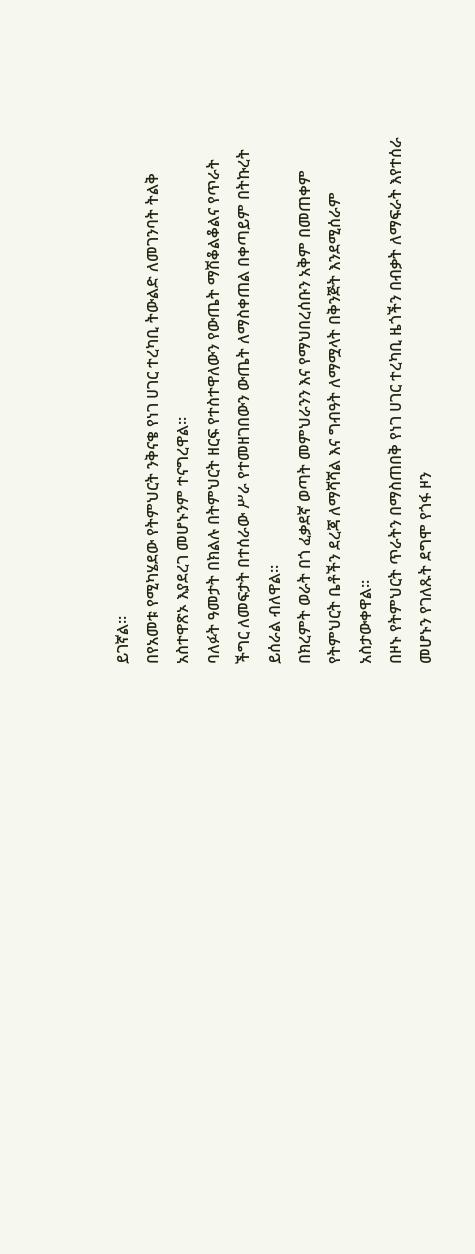ይገኛል።
በየአመቱ የሚካሄደው የትምህርት ንቅናቄ የነገ ሀገር ተረካቢ ትውልድ ለመገንባት ትልቅ አስተዋጽኦ እያደረገ መሆኑንም ተናግረዋል።
ባለፉት ዓመታት በክልሉ በትምህርት ዘርፍ የተስተዋለውን የውጤት ማሽቆልቆልና የጥራት ችግር ለመፍታት በተሰራው ሥራ የተመዘገበውን ውጤት ለማስቀጠል በቀጣይም በትኩረት ይሰራል ብለዋል።
በክረምት ወራት በጎ ፈቃደኛ ወጣት መምህራንን እና የማህበረሰቡን አቅም በመጠቀም የትምህርት ቤቶችን ደረጃ ለማሻሻል እና ግብዓት ለማሟላት በቅንጅት እንደሚሰራም አስታውቀዋል።
በዞኑ የትምህርት ጥራትን በማስጠበቅ የነገ ሀገር ተረካቢ ዜጎችን በብቃት ለማፍራት እየተሰራ መሆኑን የገለጹት ደግሞ የጎፋ ዞን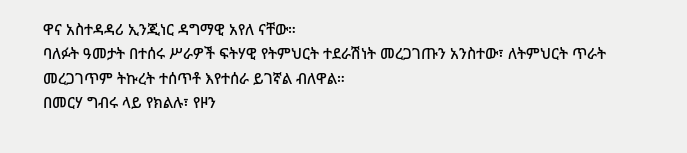ዋና አስተዳዳሪ ኢንጂነር ዳግማዊ አየለ ናቸው።
ባለፉት ዓመታት በተሰሩ ሥራዎች ፍትሃዊ የትምህርት ተደራሽነት መረጋገጡን አንስተው፣ ለትምህርት ጥራት መረጋገጥም ትኩረት ተሰጥቶ እየተሰራ ይገኛል ብለዋል።
በመርሃ ግብሩ ላይ የክልሉ፣ የዞን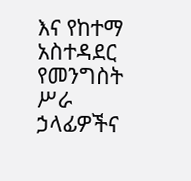እና የከተማ አስተዳደር የመንግስት ሥራ ኃላፊዎችና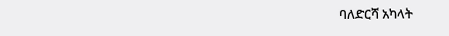ባለድርሻ አካላት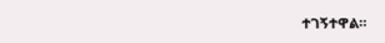ተገኝተዋል።